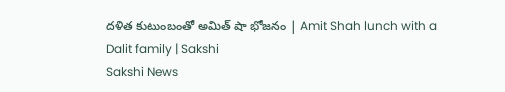దళిత కుటుంబంతో అమిత్ షా భోజనం | Amit Shah lunch with a Dalit family | Sakshi
Sakshi News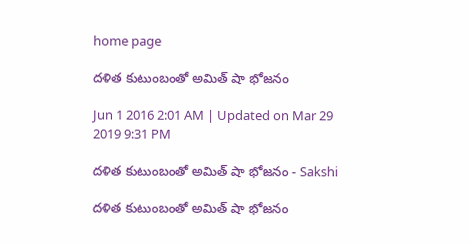home page

దళిత కుటుంబంతో అమిత్ షా భోజనం

Jun 1 2016 2:01 AM | Updated on Mar 29 2019 9:31 PM

దళిత కుటుంబంతో అమిత్ షా భోజనం - Sakshi

దళిత కుటుంబంతో అమిత్ షా భోజనం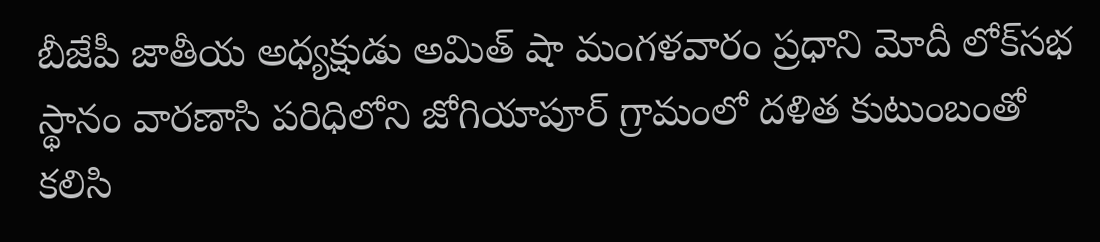బీజేపీ జాతీయ అధ్యక్షుడు అమిత్ షా మంగళవారం ప్రధాని మోదీ లోక్‌సభ స్థానం వారణాసి పరిధిలోని జోగియాపూర్ గ్రామంలో దళిత కుటుంబంతో కలిసి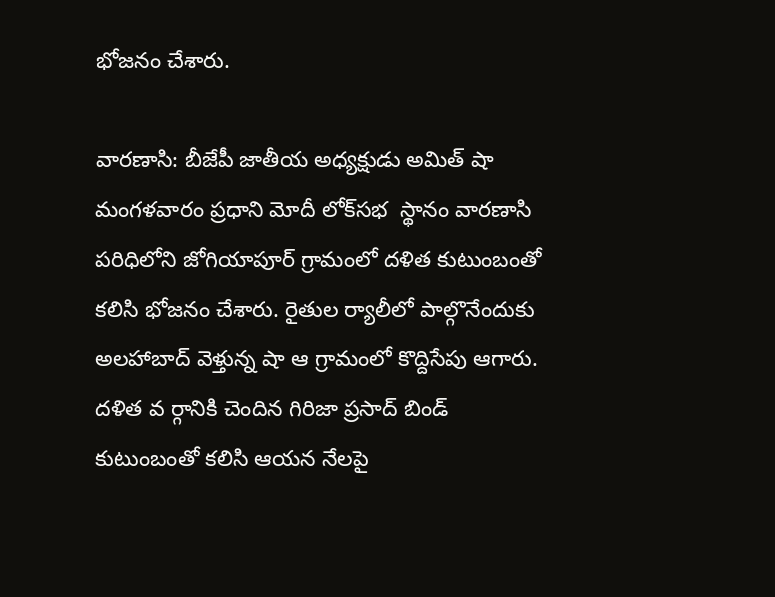భోజనం చేశారు.

వారణాసి: బీజేపీ జాతీయ అధ్యక్షుడు అమిత్ షా మంగళవారం ప్రధాని మోదీ లోక్‌సభ  స్థానం వారణాసి పరిధిలోని జోగియాపూర్ గ్రామంలో దళిత కుటుంబంతో కలిసి భోజనం చేశారు. రైతుల ర్యాలీలో పాల్గొనేందుకు అలహాబాద్ వెళ్తున్న షా ఆ గ్రామంలో కొద్దిసేపు ఆగారు. దళిత వ ర్గానికి చెందిన గిరిజా ప్రసాద్ బిండ్ కుటుంబంతో కలిసి ఆయన నేలపై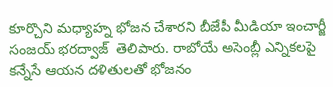కూర్చొని మధ్యాహ్న భోజన చేశారని బీజేపీ మీడియా ఇంచార్జీ సంజయ్ భరద్వాజ్  తెలిపారు. రాబోయే అసెంబ్లీ ఎన్నికలపై కన్నేసే ఆయన దళితులతో భోజనం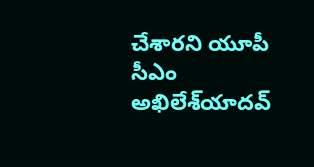చేశారని యూపీ సీఎం అఖిలేశ్‌యాదవ్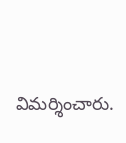విమర్శించారు.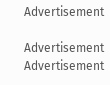Advertisement

Advertisement
Advertisement